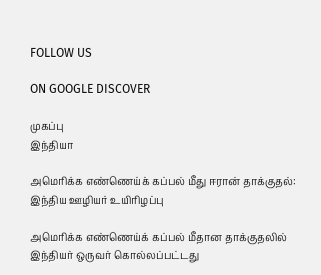FOLLOW US

ON GOOGLE DISCOVER

முகப்பு
இந்தியா

அமெரிக்க எண்ணெய்க் கப்பல் மீது ஈரான் தாக்குதல்: இந்திய ஊழியர் உயிரிழப்பு

அமெரிக்க எண்ணெய்க் கப்பல் மீதான தாக்குதலில் இந்தியர் ஒருவர் கொல்லப்பட்டது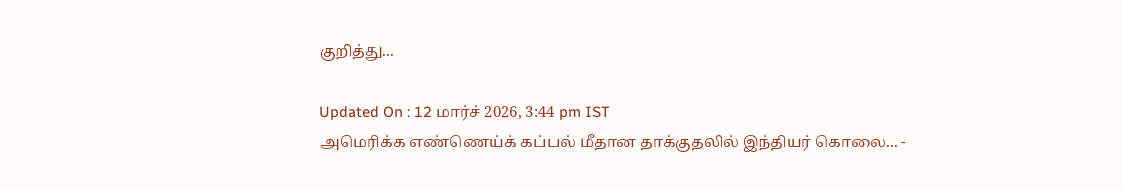குறித்து...

Updated On : 12 மார்ச் 2026, 3:44 pm IST
அமெரிக்க எண்ணெய்க் கப்பல் மீதான தாக்குதலில் இந்தியர் கொலை... -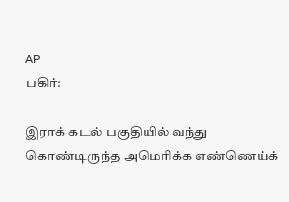AP
பகிர்:

இராக் கடல் பகுதியில் வந்து கொண்டிருந்த அமெரிக்க எண்ணெய்க்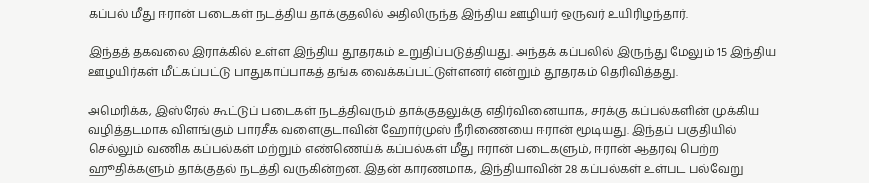கப்பல் மீது ஈரான் படைகள் நடத்திய தாக்குதலில் அதிலிருந்த இந்திய ஊழியர் ஒருவர் உயிரிழந்தார்.

இந்தத் தகவலை இராக்கில் உள்ள இந்திய தூதரகம் உறுதிப்படுத்தியது. அந்தக் கப்பலில் இருந்து மேலும் 15 இந்திய ஊழயிர்கள் மீட்கப்பட்டு பாதுகாப்பாகத் தங்க வைக்கப்பட்டுள்ளனர் என்றும் தூதரகம் தெரிவித்தது.

அமெரிக்க, இஸ்ரேல் கூட்டுப் படைகள் நடத்திவரும் தாக்குதலுக்கு எதிர்வினையாக, சரக்கு கப்பல்களின் முக்கிய வழித்தடமாக விளங்கும் பாரசீக வளைகுடாவின் ஹோர்முஸ் நீரிணையை ஈரான் மூடியது. இந்தப் பகுதியில் செல்லும் வணிக கப்பல்கள் மற்றும் எண்ணெய்க் கப்பல்கள் மீது ஈரான் படைகளும், ஈரான் ஆதரவு பெற்ற ஹூதிக்களும் தாக்குதல் நடத்தி வருகின்றன. இதன் காரணமாக, இந்தியாவின் 28 கப்பல்கள் உள்பட பல்வேறு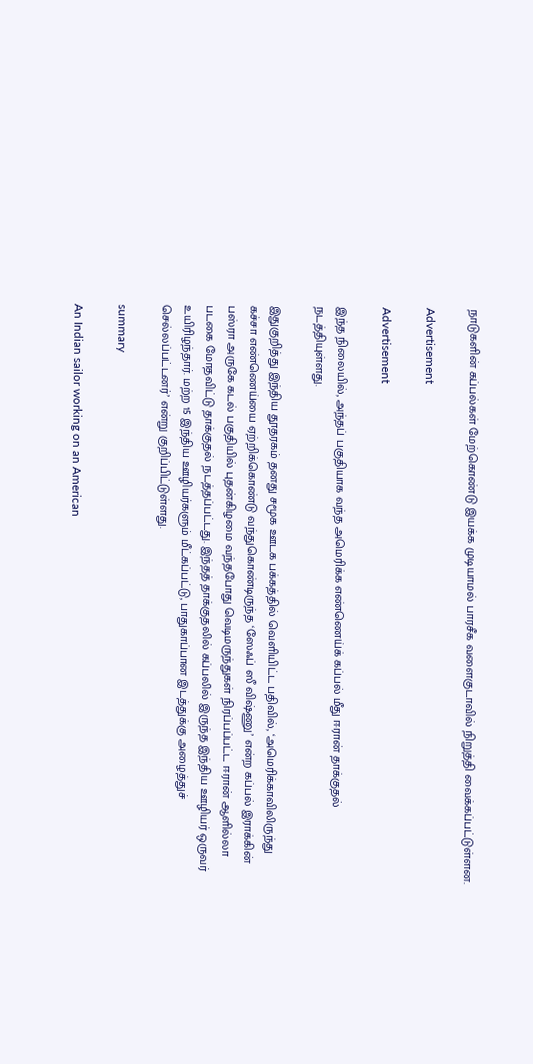நாடுகளின் கப்பல்கள் மேற்கொண்டு இயக்க முடியாமல் பாரசீக வளைகுடாவில் நிறுத்தி வைக்கப்பட்டுள்ளன.

Advertisement

Advertisement

இந்த நிலையில், அந்தப் பகுதியாக வந்த அமெரிக்க எண்ணெய்க் கப்பல் மீது ஈரான் தாக்குதல் நடத்தியுள்ளது.

இதுகுறித்து இந்திய தூதரகம் தனது சமூக ஊடக பக்கத்தில் வெளியிட்ட பதிவில், ‘அமெரிக்காவிலிருந்து கச்சா எண்ணெய்யை ஏற்றிக்கொண்டு வந்துகொண்டிருந்த ‘ஸேஃப் ஸீ விஷ்ணு’ என்ற கப்பல் இராக்கின் பஸ்ரா அருகே கடல் பகுதியில் புதன்கிழமை வந்தபோது வெடிமருந்துகள் நிரப்பப்பட்ட ஈரான் ஆளில்லா படகை மோதவிட்டு தாக்குதல் நடத்தப்பட்டது. இந்தத் தாக்குதலில் கப்பலில் இருந்த இந்திய ஊழியர் ஒருவர் உயிரிழந்தார். மற்ற 15 இந்திய ஊழியர்களும் மீட்கப்பட்டு, பாதுகாப்பான இடத்துக்கு அழைத்துச் செல்லப்பட்டனர்’ என்று குறிப்பிட்டுள்ளது.

summary

An Indian sailor working on an American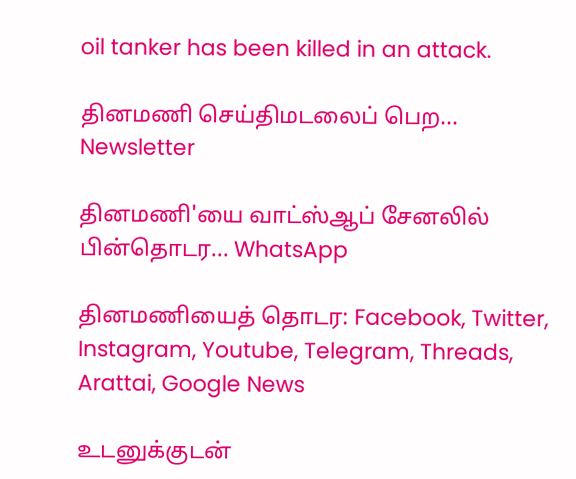oil tanker has been killed in an attack.

தினமணி செய்திமடலைப் பெற... Newsletter

தினமணி'யை வாட்ஸ்ஆப் சேனலில் பின்தொடர... WhatsApp

தினமணியைத் தொடர: Facebook, Twitter, Instagram, Youtube, Telegram, Threads, Arattai, Google News

உடனுக்குடன்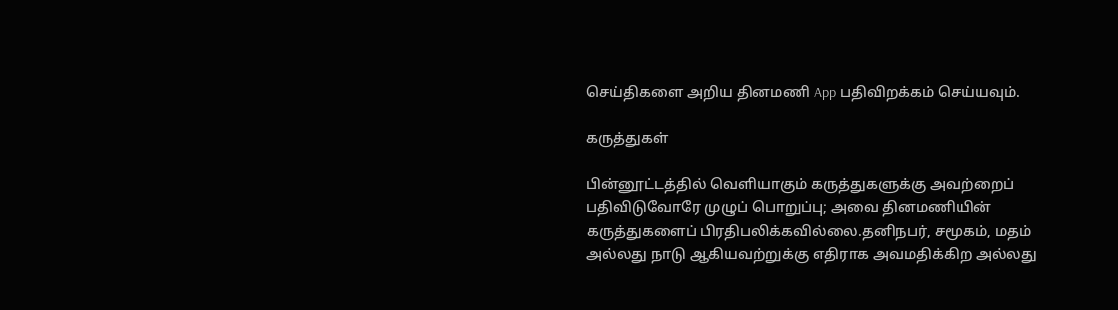செய்திகளை அறிய தினமணி App பதிவிறக்கம் செய்யவும்.

கருத்துகள்

பின்னூட்டத்தில் வெளியாகும் கருத்துகளுக்கு அவற்றைப் பதிவிடுவோரே முழுப் பொறுப்பு; அவை தினமணியின் கருத்துகளைப் பிரதிபலிக்கவில்லை.தனிநபர், சமூகம், மதம் அல்லது நாடு ஆகியவற்றுக்கு எதிராக அவமதிக்கிற அல்லது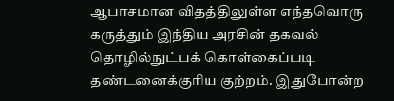ஆபாசமான விதத்திலுள்ள எந்தவொரு கருத்தும் இந்திய அரசின் தகவல் தொழில்நுட்பக் கொள்கைப்படி தண்டனைக்குரிய குற்றம். இதுபோன்ற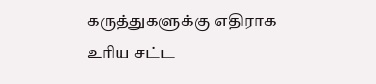கருத்துகளுக்கு எதிராக உரிய சட்ட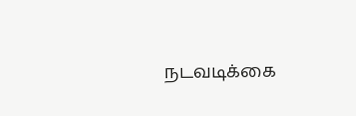நடவடிக்கை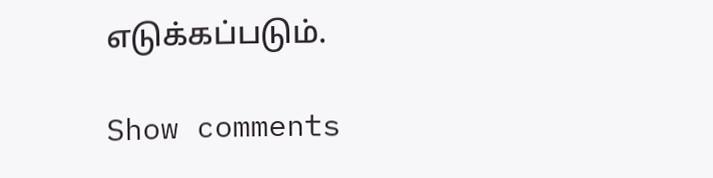எடுக்கப்படும்.

Show comments